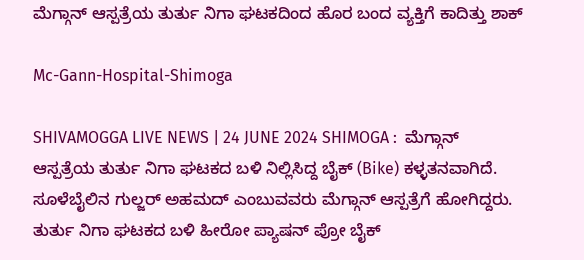ಮೆಗ್ಗಾನ್‌ ಆಸ್ಪತ್ರೆಯ ತುರ್ತು ನಿಗಾ ಘಟಕದಿಂದ ಹೊರ ಬಂದ ವ್ಯಕ್ತಿಗೆ ಕಾದಿತ್ತು ಶಾಕ್

Mc-Gann-Hospital-Shimoga

SHIVAMOGGA LIVE NEWS | 24 JUNE 2024 SHIMOGA :  ಮೆಗ್ಗಾನ್‌ ಆಸ್ಪತ್ರೆಯ ತುರ್ತು ನಿಗಾ ಘಟಕದ ಬಳಿ ನಿಲ್ಲಿಸಿದ್ದ ಬೈಕ್‌ (Bike) ಕಳ್ಳತನವಾಗಿದೆ. ಸೂಳೆಬೈಲಿನ ಗುಲ್ಜರ್‌ ಅಹಮದ್‌ ಎಂಬುವವರು ಮೆಗ್ಗಾನ್‌ ಆಸ್ಪತ್ರೆಗೆ ಹೋಗಿದ್ದರು. ತುರ್ತು ನಿಗಾ ಘಟಕದ ಬಳಿ ಹೀರೋ ಪ್ಯಾಷನ್‌ ಪ್ರೋ ಬೈಕ್‌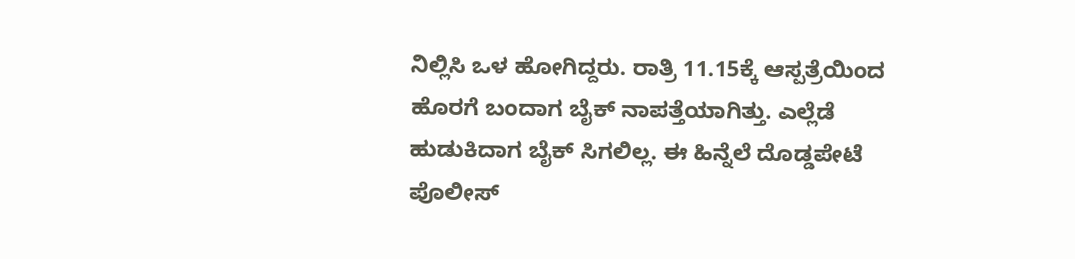ನಿಲ್ಲಿಸಿ ಒಳ ಹೋಗಿದ್ದರು. ರಾತ್ರಿ 11.15ಕ್ಕೆ ಆಸ್ಪತ್ರೆಯಿಂದ ಹೊರಗೆ ಬಂದಾಗ ಬೈಕ್‌ ನಾಪತ್ತೆಯಾಗಿತ್ತು. ಎಲ್ಲೆಡೆ ಹುಡುಕಿದಾಗ ಬೈಕ್‌ ಸಿಗಲಿಲ್ಲ. ಈ ಹಿನ್ನೆಲೆ ದೊಡ್ಡಪೇಟೆ ಪೊಲೀಸ್‌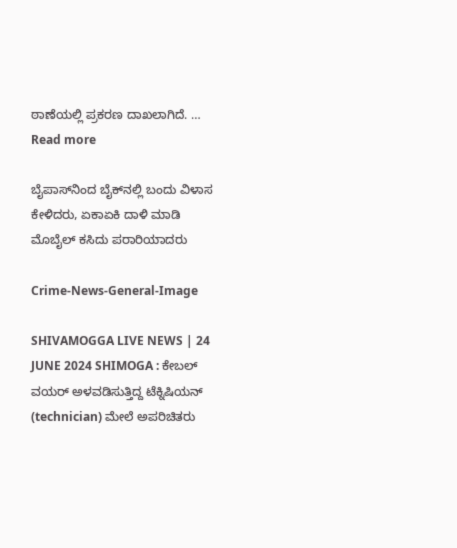ಠಾಣೆಯಲ್ಲಿ ಪ್ರಕರಣ ದಾಖಲಾಗಿದೆ. … Read more

ಬೈಪಾಸ್‌ನಿಂದ ಬೈಕ್‌ನಲ್ಲಿ ಬಂದು ವಿಳಾಸ ಕೇಳಿದರು, ಏಕಾಏಕಿ ದಾಳಿ ಮಾಡಿ ಮೊಬೈಲ್ ಕಸಿದು ಪರಾರಿಯಾದರು

Crime-News-General-Image

SHIVAMOGGA LIVE NEWS | 24 JUNE 2024 SHIMOGA : ಕೇಬಲ್‌ ವಯರ್‌ ಅಳವಡಿಸುತ್ತಿದ್ದ ಟೆಕ್ನಿಷಿಯನ್‌ (technician) ಮೇಲೆ ಅಪರಿಚಿತರು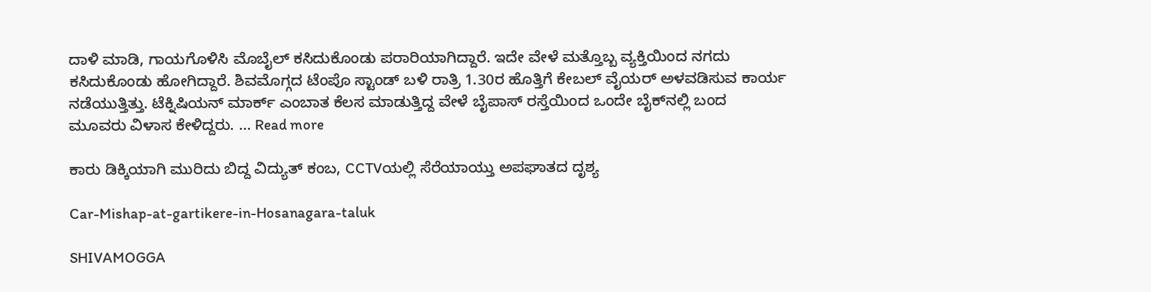ದಾಳಿ ಮಾಡಿ, ಗಾಯಗೊಳಿಸಿ ಮೊಬೈಲ್‌ ಕಸಿದುಕೊಂಡು ಪರಾರಿಯಾಗಿದ್ದಾರೆ. ಇದೇ ವೇಳೆ ಮತ್ತೊಬ್ಬ ವ್ಯಕ್ತಿಯಿಂದ ನಗದು ಕಸಿದುಕೊಂಡು ಹೋಗಿದ್ದಾರೆ. ಶಿವಮೊಗ್ಗದ ಟೆಂಪೊ ಸ್ಟಾಂಡ್‌ ಬಳಿ ರಾತ್ರಿ 1.30ರ ಹೊತ್ತಿಗೆ ಕೇಬಲ್‌ ವೈಯರ್‌ ಅಳವಡಿಸುವ ಕಾರ್ಯ ನಡೆಯುತ್ತಿತ್ತು. ಟೆಕ್ನಿಷಿಯನ್‌ ಮಾರ್ಕ್‌ ಎಂಬಾತ ಕೆಲಸ ಮಾಡುತ್ತಿದ್ದ ವೇಳೆ ಬೈಪಾಸ್‌ ರಸ್ತೆಯಿಂದ ಒಂದೇ ಬೈಕ್‌ನಲ್ಲಿ ಬಂದ ಮೂವರು ವಿಳಾಸ ಕೇಳಿದ್ದರು. … Read more

ಕಾರು ಡಿಕ್ಕಿಯಾಗಿ ಮುರಿದು ಬಿದ್ದ ವಿದ್ಯುತ್‌ ಕಂಬ, CCTVಯಲ್ಲಿ ಸೆರೆಯಾಯ್ತು ಅಪಘಾತದ ದೃಶ್ಯ

Car-Mishap-at-gartikere-in-Hosanagara-taluk

SHIVAMOGGA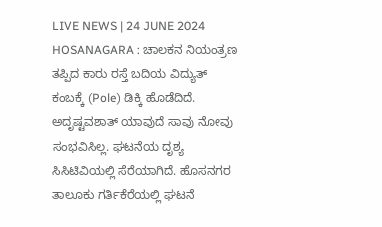LIVE NEWS | 24 JUNE 2024 HOSANAGARA : ಚಾಲಕನ ನಿಯಂತ್ರಣ ತಪ್ಪಿದ ಕಾರು ರಸ್ತೆ ಬದಿಯ ವಿದ್ಯುತ್‌ ಕಂಬಕ್ಕೆ (Pole) ಡಿಕ್ಕಿ ಹೊಡೆದಿದೆ. ಅದೃಷ್ಟವಶಾತ್‌ ಯಾವುದೆ ಸಾವು ನೋವು ಸಂಭವಿಸಿಲ್ಲ. ಘಟನೆಯ ದೃಶ್ಯ ಸಿಸಿಟಿವಿಯಲ್ಲಿ ಸೆರೆಯಾಗಿದೆ. ಹೊಸನಗರ ತಾಲೂಕು ಗರ್ತಿಕೆರೆಯಲ್ಲಿ ಘಟನೆ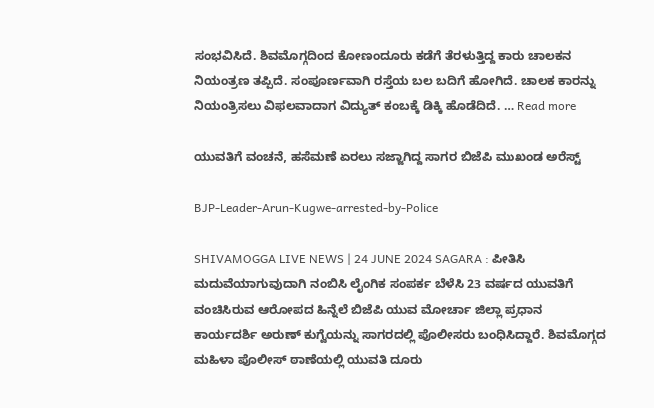ಸಂಭವಿಸಿದೆ. ಶಿವಮೊಗ್ಗದಿಂದ ಕೋಣಂದೂರು ಕಡೆಗೆ ತೆರಳುತ್ತಿದ್ದ ಕಾರು ಚಾಲಕನ ನಿಯಂತ್ರಣ ತಪ್ಪಿದೆ. ಸಂಪೂರ್ಣವಾಗಿ ರಸ್ತೆಯ ಬಲ ಬದಿಗೆ ಹೋಗಿದೆ. ಚಾಲಕ ಕಾರನ್ನು ನಿಯಂತ್ರಿಸಲು ವಿಫಲವಾದಾಗ ವಿದ್ಯುತ್‌ ಕಂಬಕ್ಕೆ ಡಿಕ್ಕಿ ಹೊಡೆದಿದೆ. … Read more

ಯುವತಿಗೆ ವಂಚನೆ, ಹಸೆಮಣೆ ಏರಲು ಸಜ್ಜಾಗಿದ್ದ ಸಾಗರ ಬಿಜೆಪಿ ಮುಖಂಡ ಅರೆಸ್ಟ್‌

BJP-Leader-Arun-Kugwe-arrested-by-Police

SHIVAMOGGA LIVE NEWS | 24 JUNE 2024 SAGARA : ಪೀತಿಸಿ ಮದುವೆಯಾಗುವುದಾಗಿ ನಂಬಿಸಿ ಲೈಂಗಿಕ ಸಂಪರ್ಕ ಬೆಳೆಸಿ 23 ವರ್ಷದ ಯುವತಿಗೆ ವಂಚಿಸಿರುವ ಆರೋಪದ ಹಿನ್ನೆಲೆ ಬಿಜೆಪಿ ಯುವ ಮೋರ್ಚಾ ಜಿಲ್ಲಾ ಪ್ರಧಾನ ಕಾರ್ಯದರ್ಶಿ ಅರುಣ್‌ ಕುಗ್ವೆಯನ್ನು ಸಾಗರದಲ್ಲಿ ಪೊಲೀಸರು ಬಂಧಿಸಿದ್ದಾರೆ. ಶಿವಮೊಗ್ಗದ ಮಹಿಳಾ ಪೊಲೀಸ್‌ ಠಾಣೆಯಲ್ಲಿ ಯುವತಿ ದೂರು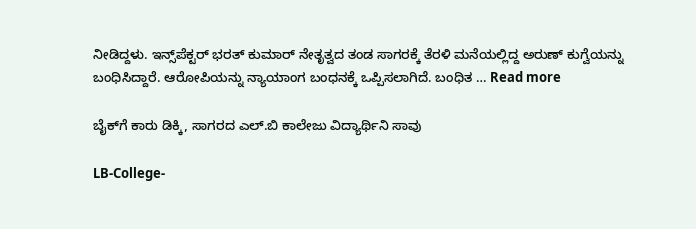ನೀಡಿದ್ದಳು. ಇನ್ಸ್‌ಪೆಕ್ಟರ್‌ ಭರತ್‌ ಕುಮಾರ್‌ ನೇತೃತ್ವದ ತಂಡ ಸಾಗರಕ್ಕೆ ತೆರಳಿ ಮನೆಯಲ್ಲಿದ್ದ ಅರುಣ್‌ ಕುಗ್ವೆಯನ್ನು ಬಂಧಿಸಿದ್ದಾರೆ. ಆರೋಪಿಯನ್ನು ನ್ಯಾಯಾಂಗ ಬಂಧನಕ್ಕೆ ಒಪ್ಪಿಸಲಾಗಿದೆ. ಬಂಧಿತ … Read more

ಬೈಕ್‌ಗೆ ಕಾರು ಡಿಕ್ಕಿ, ಸಾಗರದ ಎಲ್‌.ಬಿ ಕಾಲೇಜು ವಿದ್ಯಾರ್ಥಿನಿ ಸಾವು

LB-College-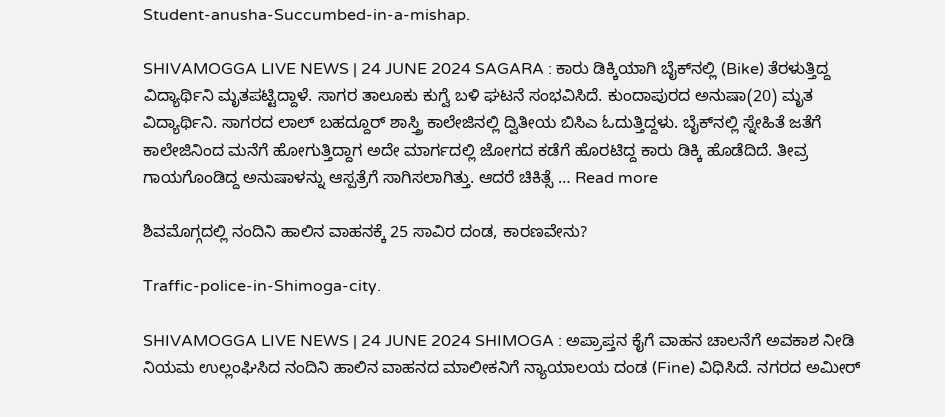Student-anusha-Succumbed-in-a-mishap.

SHIVAMOGGA LIVE NEWS | 24 JUNE 2024 SAGARA : ಕಾರು ಡಿಕ್ಕಿಯಾಗಿ ಬೈಕ್‌ನಲ್ಲಿ (Bike) ತೆರಳುತ್ತಿದ್ದ ವಿದ್ಯಾರ್ಥಿನಿ ಮೃತಪಟ್ಟಿದ್ದಾಳೆ. ಸಾಗರ ತಾಲೂಕು ಕುಗ್ವೆ ಬಳಿ ಘಟನೆ ಸಂಭವಿಸಿದೆ. ಕುಂದಾಪುರದ ಅನುಷಾ(20) ಮೃತ ವಿದ್ಯಾರ್ಥಿನಿ. ಸಾಗರದ ಲಾಲ್ ಬಹದ್ದೂರ್ ಶಾಸ್ತ್ರಿ ಕಾಲೇಜಿನಲ್ಲಿ ದ್ವಿತೀಯ ಬಿಸಿಎ ಓದುತ್ತಿದ್ದಳು. ಬೈಕ್‌ನಲ್ಲಿ ಸ್ನೇಹಿತೆ ಜತೆಗೆ ಕಾಲೇಜಿನಿಂದ ಮನೆಗೆ ಹೋಗುತ್ತಿದ್ದಾಗ ಅದೇ ಮಾರ್ಗದಲ್ಲಿ ಜೋಗದ ಕಡೆಗೆ ಹೊರಟಿದ್ದ ಕಾರು ಡಿಕ್ಕಿ ಹೊಡೆದಿದೆ. ತೀವ್ರ ಗಾಯಗೊಂಡಿದ್ದ ಅನುಷಾಳನ್ನು ಆಸ್ಪತ್ರೆಗೆ ಸಾಗಿಸಲಾಗಿತ್ತು. ಆದರೆ ಚಿಕಿತ್ಸೆ … Read more

ಶಿವಮೊಗ್ಗದಲ್ಲಿ ನಂದಿನಿ ಹಾಲಿನ ವಾಹನಕ್ಕೆ 25 ಸಾವಿರ ದಂಡ, ಕಾರಣವೇನು?

Traffic-police-in-Shimoga-city.

SHIVAMOGGA LIVE NEWS | 24 JUNE 2024 SHIMOGA : ಅಪ್ರಾಪ್ತನ ಕೈಗೆ ವಾಹನ ಚಾಲನೆಗೆ ಅವಕಾಶ ನೀಡಿ ನಿಯಮ ಉಲ್ಲಂಘಿಸಿದ ನಂದಿನಿ ಹಾಲಿನ ವಾಹನದ ಮಾಲೀಕನಿಗೆ ನ್ಯಾಯಾಲಯ ದಂಡ (Fine) ವಿಧಿಸಿದೆ. ನಗರದ ಅಮೀರ್‌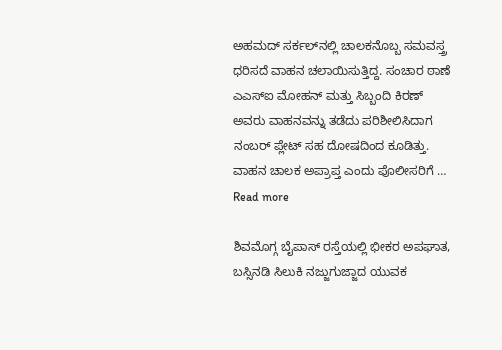ಅಹಮದ್‌ ಸರ್ಕಲ್‌ನಲ್ಲಿ ಚಾಲಕನೊಬ್ಬ ಸಮವಸ್ತ್ರ ಧರಿಸದೆ ವಾಹನ ಚಲಾಯಿಸುತ್ತಿದ್ದ. ಸಂಚಾರ ಠಾಣೆ ಎಎಸ್‌ಐ ಮೋಹನ್‌ ಮತ್ತು ಸಿಬ್ಬಂದಿ ಕಿರಣ್‌ ಅವರು ವಾಹನವನ್ನು ತಡೆದು ಪರಿಶೀಲಿಸಿದಾಗ ನಂಬರ್‌ ಪ್ಲೇಟ್‌ ಸಹ ದೋಷದಿಂದ ಕೂಡಿತ್ತು. ವಾಹನ ಚಾಲಕ ಅಪ್ರಾಪ್ತ ಎಂದು ಪೊಲೀಸರಿಗೆ … Read more

ಶಿವಮೊಗ್ಗ ಬೈಪಾಸ್‌ ರಸ್ತೆಯಲ್ಲಿ ಭೀಕರ ಅಪಘಾತ, ಬಸ್ಸಿನಡಿ ಸಿಲುಕಿ ನಜ್ಜುಗುಜ್ಜಾದ ಯುವಕ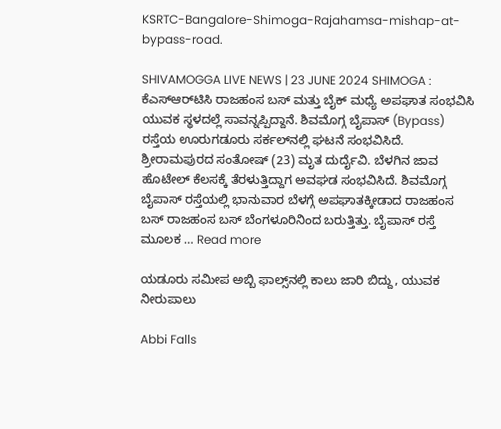KSRTC-Bangalore-Shimoga-Rajahamsa-mishap-at-bypass-road.

SHIVAMOGGA LIVE NEWS | 23 JUNE 2024 SHIMOGA : ಕೆಎಸ್‌ಆರ್‌ಟಿಸಿ ರಾಜಹಂಸ ಬಸ್‌ ಮತ್ತು ಬೈಕ್‌ ಮಧ್ಯೆ ಅಪಘಾತ ಸಂಭವಿಸಿ ಯುವಕ ಸ್ಥಳದಲ್ಲೆ ಸಾವನ್ನಪ್ಪಿದ್ದಾನೆ. ಶಿವಮೊಗ್ಗ ಬೈಪಾಸ್‌ (Bypass) ರಸ್ತೆಯ ಊರುಗಡೂರು ಸರ್ಕಲ್‌ನಲ್ಲಿ ಘಟನೆ ಸಂಭವಿಸಿದೆ. ಶ್ರೀರಾಮಪುರದ ಸಂತೋಷ್‌ (23) ಮೃತ ದುರ್ದೈವಿ. ಬೆಳಗಿನ ಜಾವ ಹೊಟೇಲ್‌ ಕೆಲಸಕ್ಕೆ ತೆರಳುತ್ತಿದ್ದಾಗ ಅವಘಡ ಸಂಭವಿಸಿದೆ. ಶಿವಮೊಗ್ಗ ಬೈಪಾಸ್‌ ರಸ್ತೆಯಲ್ಲಿ ಭಾನುವಾರ ಬೆಳಗ್ಗೆ ಅಪಘಾತಕ್ಕೀಡಾದ ರಾಜಹಂಸ ಬಸ್‌ ರಾಜಹಂಸ ಬಸ್‌ ಬೆಂಗಳೂರಿನಿಂದ ಬರುತ್ತಿತ್ತು. ಬೈಪಾಸ್‌ ರಸ್ತೆ ಮೂಲಕ … Read more

ಯಡೂರು ಸಮೀಪ ಅಬ್ಬಿ ಫಾಲ್ಸ್‌ನಲ್ಲಿ ಕಾಲು ಜಾರಿ ಬಿದ್ದು, ಯುವಕ ನೀರುಪಾಲು

Abbi Falls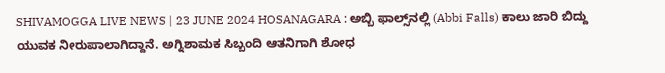SHIVAMOGGA LIVE NEWS | 23 JUNE 2024 HOSANAGARA : ಅಬ್ಬಿ ಫಾಲ್ಸ್‌ನಲ್ಲಿ (Abbi Falls) ಕಾಲು ಜಾರಿ ಬಿದ್ದು ಯುವಕ ನೀರುಪಾಲಾಗಿದ್ದಾನೆ. ಅಗ್ನಿಶಾಮಕ ಸಿಬ್ಬಂದಿ ಆತನಿಗಾಗಿ ಶೋಧ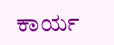ಕಾರ್ಯ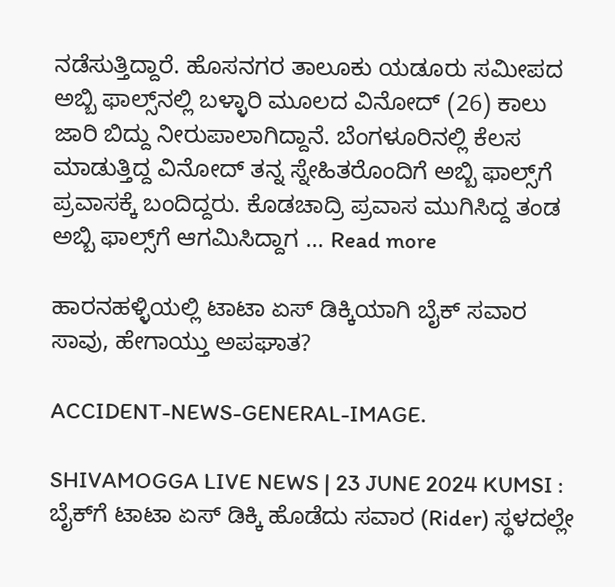ನಡೆಸುತ್ತಿದ್ದಾರೆ. ಹೊಸನಗರ ತಾಲೂಕು ಯಡೂರು ಸಮೀಪದ ಅಬ್ಬಿ ಫಾಲ್ಸ್‌ನಲ್ಲಿ ಬಳ್ಳಾರಿ ಮೂಲದ ವಿನೋದ್‌ (26) ಕಾಲು ಜಾರಿ ಬಿದ್ದು ನೀರುಪಾಲಾಗಿದ್ದಾನೆ. ಬೆಂಗಳೂರಿನಲ್ಲಿ ಕೆಲಸ ಮಾಡುತ್ತಿದ್ದ ವಿನೋದ್‌ ತನ್ನ ಸ್ನೇಹಿತರೊಂದಿಗೆ ಅಬ್ಬಿ ಫಾಲ್ಸ್‌ಗೆ ಪ್ರವಾಸಕ್ಕೆ ಬಂದಿದ್ದರು. ಕೊಡಚಾದ್ರಿ ಪ್ರವಾಸ ಮುಗಿಸಿದ್ದ ತಂಡ ಅಬ್ಬಿ ಫಾಲ್ಸ್‌ಗೆ ಆಗಮಿಸಿದ್ದಾಗ … Read more

ಹಾರನಹಳ್ಳಿಯಲ್ಲಿ ಟಾಟಾ ಏಸ್‌ ಡಿಕ್ಕಿಯಾಗಿ ಬೈಕ್‌ ಸವಾರ ಸಾವು, ಹೇಗಾಯ್ತು ಅಪಘಾತ?

ACCIDENT-NEWS-GENERAL-IMAGE.

SHIVAMOGGA LIVE NEWS | 23 JUNE 2024 KUMSI : ಬೈಕ್‌ಗೆ ಟಾಟಾ ಏಸ್ ಡಿಕ್ಕಿ ಹೊಡೆದು ಸವಾರ (Rider) ಸ್ಥಳದಲ್ಲೇ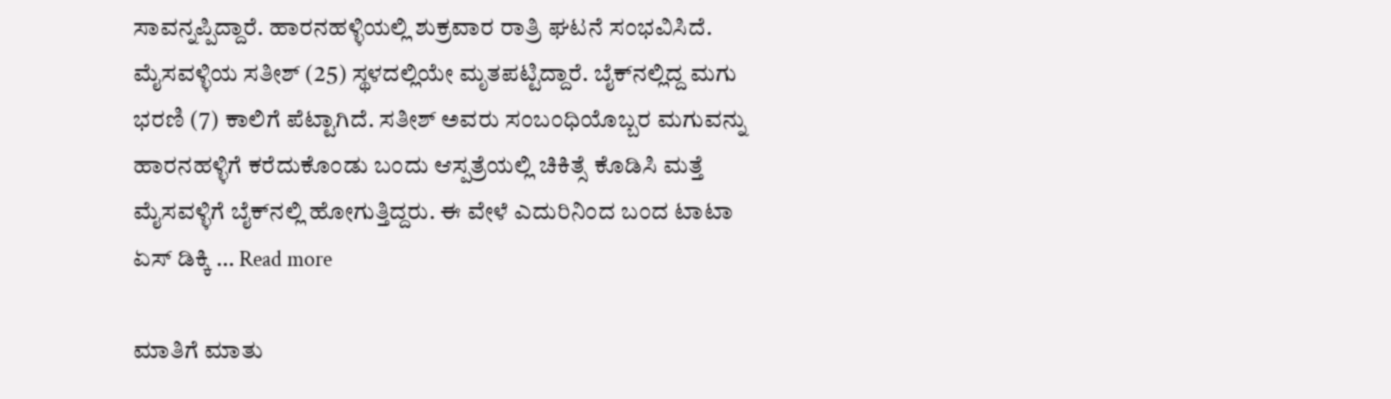ಸಾವನ್ನಪ್ಪಿದ್ದಾರೆ. ಹಾರನಹಳ್ಳಿಯಲ್ಲಿ ಶುಕ್ರವಾರ ರಾತ್ರಿ ಘಟನೆ ಸಂಭವಿಸಿದೆ. ಮೈಸವಳ್ಳಿಯ ಸತೀಶ್ (25) ಸ್ಥಳದಲ್ಲಿಯೇ ಮೃತಪಟ್ಟಿದ್ದಾರೆ. ಬೈಕ್‌ನಲ್ಲಿದ್ದ ಮಗು ಭರಣಿ (7) ಕಾಲಿಗೆ ಪೆಟ್ಟಾಗಿದೆ. ಸತೀಶ್ ಅವರು ಸಂಬಂಧಿಯೊಬ್ಬರ ಮಗುವನ್ನು ಹಾರನಹಳ್ಳಿಗೆ ಕರೆದುಕೊಂಡು ಬಂದು ಆಸ್ಪತ್ರೆಯಲ್ಲಿ ಚಿಕಿತ್ಸೆ ಕೊಡಿಸಿ ಮತ್ತೆ ಮೈಸವಳ್ಳಿಗೆ ಬೈಕ್‌ನಲ್ಲಿ ಹೋಗುತ್ತಿದ್ದರು. ಈ ವೇಳೆ ಎದುರಿನಿಂದ ಬಂದ ಟಾಟಾ ಏಸ್ ಡಿಕ್ಕಿ … Read more

ಮಾತಿಗೆ ಮಾತು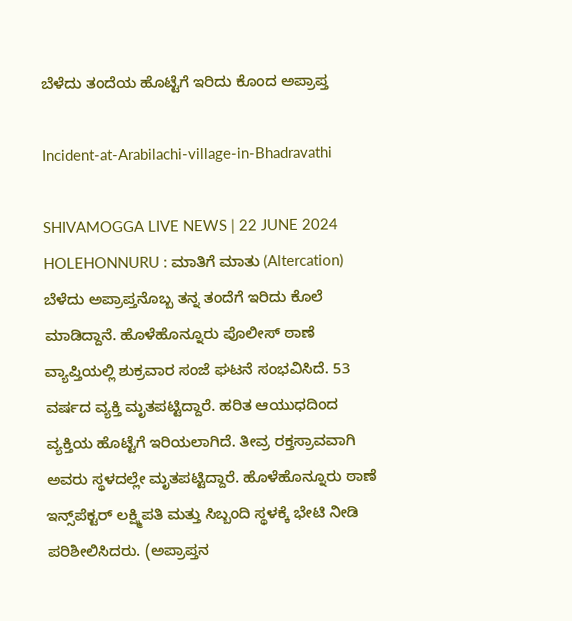ಬೆಳೆದು ತಂದೆಯ ಹೊಟ್ಟೆಗೆ ಇರಿದು ಕೊಂದ ಅಪ್ರಾಪ್ತ

Incident-at-Arabilachi-village-in-Bhadravathi

SHIVAMOGGA LIVE NEWS | 22 JUNE 2024 HOLEHONNURU : ಮಾತಿಗೆ ಮಾತು (Altercation) ಬೆಳೆದು ಅಪ್ರಾಪ್ತನೊಬ್ಬ ತನ್ನ ತಂದೆಗೆ ಇರಿದು ಕೊಲೆ ಮಾಡಿದ್ದಾನೆ. ಹೊಳೆಹೊನ್ನೂರು ಪೊಲೀಸ್‌ ಠಾಣೆ ವ್ಯಾಪ್ತಿಯಲ್ಲಿ ಶುಕ್ರವಾರ ಸಂಜೆ ಘಟನೆ ಸಂಭವಿಸಿದೆ. 53 ವರ್ಷದ ವ್ಯಕ್ತಿ ಮೃತಪಟ್ಟಿದ್ದಾರೆ. ಹರಿತ ಆಯುಧದಿಂದ ವ್ಯಕ್ತಿಯ ಹೊಟ್ಟೆಗೆ ಇರಿಯಲಾಗಿದೆ. ತೀವ್ರ ರಕ್ತಸ್ರಾವವಾಗಿ ಅವರು ಸ್ಥಳದಲ್ಲೇ ಮೃತಪಟ್ಟಿದ್ದಾರೆ. ಹೊಳೆಹೊನ್ನೂರು ಠಾಣೆ ಇನ್ಸ್‌ಪೆಕ್ಟರ್‌ ಲಕ್ಷ್ಮಿಪತಿ ಮತ್ತು ಸಿಬ್ಬಂದಿ ಸ್ಥಳಕ್ಕೆ ಭೇಟಿ ನೀಡಿ ಪರಿಶೀಲಿಸಿದರು. (ಅಪ್ರಾಪ್ತನ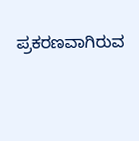ಪ್ರಕರಣವಾಗಿರುವ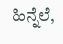ಹಿನ್ನೆಲೆ,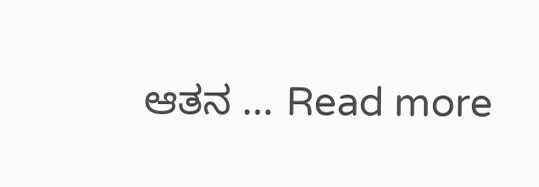ಆತನ … Read more